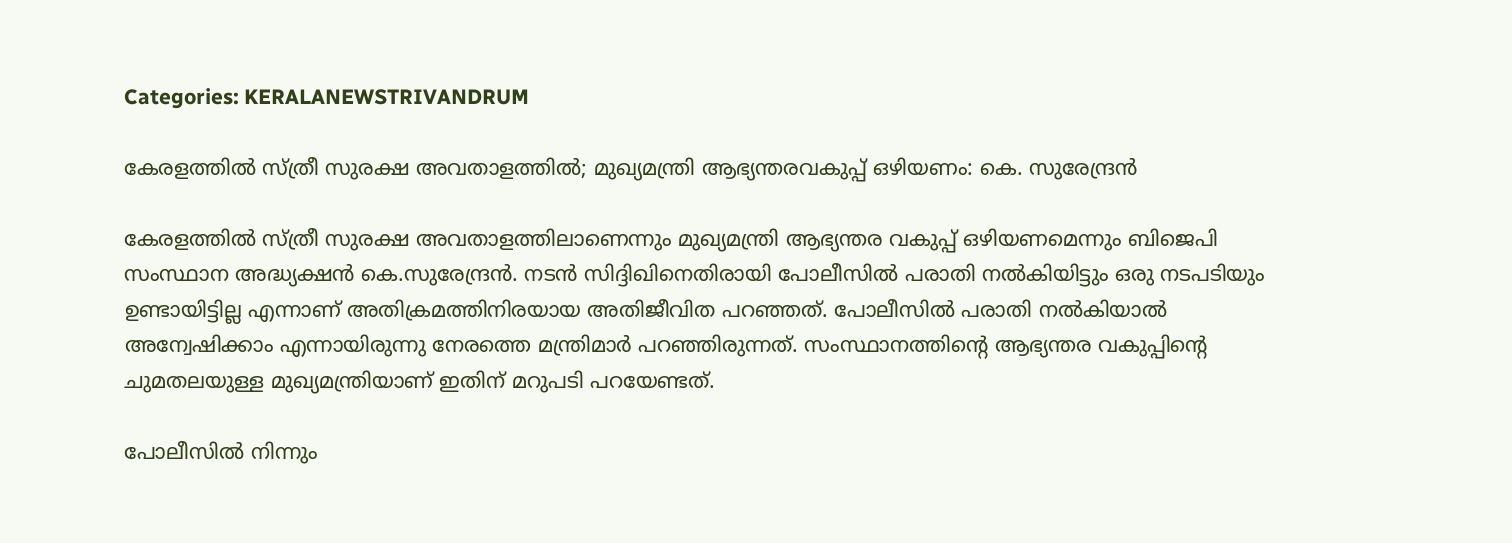Categories: KERALANEWSTRIVANDRUM

കേരളത്തിൽ സ്ത്രീ സുരക്ഷ അവതാളത്തിൽ; മുഖ്യമന്ത്രി ആഭ്യന്തരവകുപ്പ് ഒഴിയണം: കെ. സുരേന്ദ്രൻ

കേരളത്തിൽ സ്ത്രീ സുരക്ഷ അവതാളത്തിലാണെന്നും മുഖ്യമന്ത്രി ആഭ്യന്തര വകുപ്പ് ഒഴിയണമെന്നും ബിജെപി സംസ്ഥാന അദ്ധ്യക്ഷൻ കെ.സുരേന്ദ്രൻ. നടൻ സിദ്ദിഖിനെതിരായി പോലീസിൽ പരാതി നൽകിയിട്ടും ഒരു നടപടിയും ഉണ്ടായിട്ടില്ല എന്നാണ് അതിക്രമത്തിനിരയായ അതിജീവിത പറഞ്ഞത്. പോലീസിൽ പരാതി നൽകിയാൽ അന്വേഷിക്കാം എന്നായിരുന്നു നേരത്തെ മന്ത്രിമാർ പറഞ്ഞിരുന്നത്. സംസ്ഥാനത്തിന്റെ ആഭ്യന്തര വകുപ്പിന്റെ ചുമതലയുള്ള മുഖ്യമന്ത്രിയാണ് ഇതിന് മറുപടി പറയേണ്ടത്.

പോലീസിൽ നിന്നും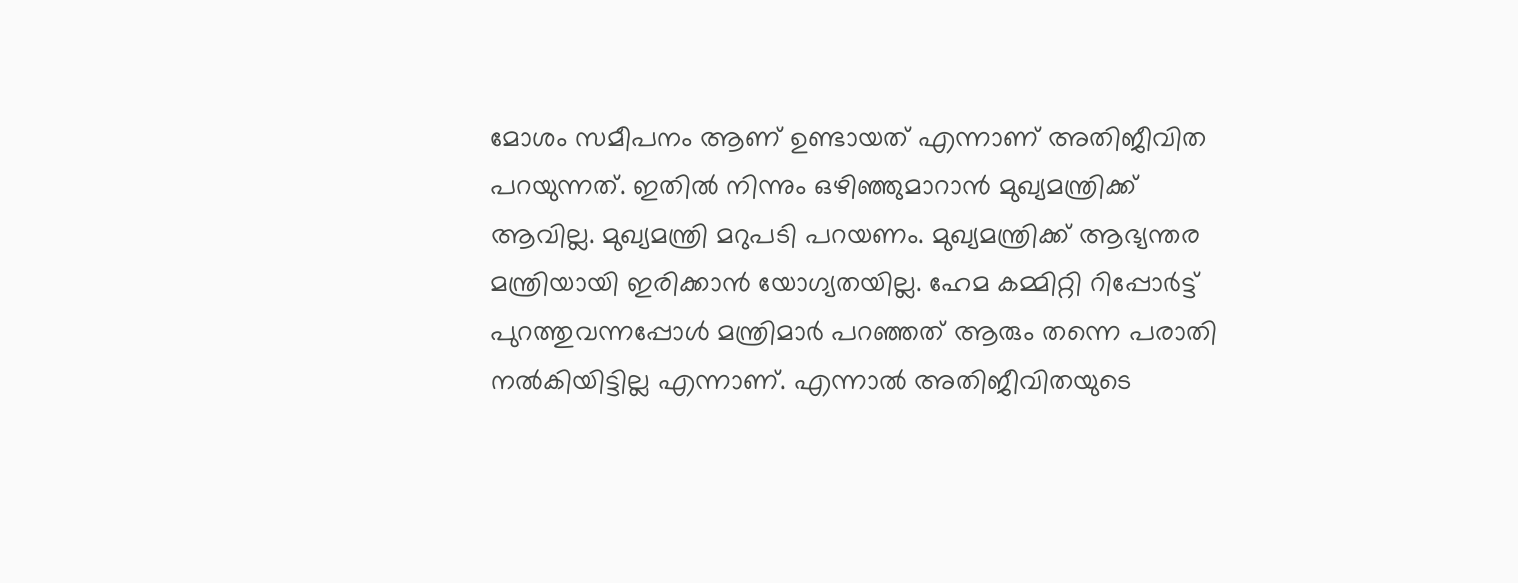മോശം സമീപനം ആണ് ഉണ്ടായത് എന്നാണ് അതിജീവിത പറയുന്നത്. ഇതിൽ നിന്നും ഒഴിഞ്ഞുമാറാൻ മുഖ്യമന്ത്രിക്ക് ആവില്ല. മുഖ്യമന്ത്രി മറുപടി പറയണം. മുഖ്യമന്ത്രിക്ക് ആഭ്യന്തര മന്ത്രിയായി ഇരിക്കാൻ യോഗ്യതയില്ല. ഹേമ കമ്മിറ്റി റിപ്പോർട്ട് പുറത്തുവന്നപ്പോൾ മന്ത്രിമാർ പറഞ്ഞത് ആരും തന്നെ പരാതി നൽകിയിട്ടില്ല എന്നാണ്. എന്നാൽ അതിജീവിതയുടെ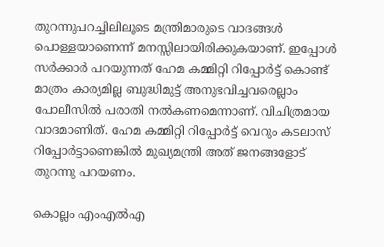തുറന്നുപറച്ചിലിലൂടെ മന്ത്രിമാരുടെ വാദങ്ങൾ പൊള്ളയാണെന്ന് മനസ്സിലായിരിക്കുകയാണ്. ഇപ്പോൾ സർക്കാർ പറയുന്നത് ഹേമ കമ്മിറ്റി റിപ്പോർട്ട് കൊണ്ട് മാത്രം കാര്യമില്ല ബുദ്ധിമുട്ട് അനുഭവിച്ചവരെല്ലാം പോലീസിൽ പരാതി നൽകണമെന്നാണ്. വിചിത്രമായ വാദമാണിത്. ഹേമ കമ്മിറ്റി റിപ്പോർട്ട് വെറും കടലാസ് റിപ്പോർട്ടാണെങ്കിൽ മുഖ്യമന്ത്രി അത് ജനങ്ങളോട് തുറന്നു പറയണം.

കൊല്ലം എംഎൽഎ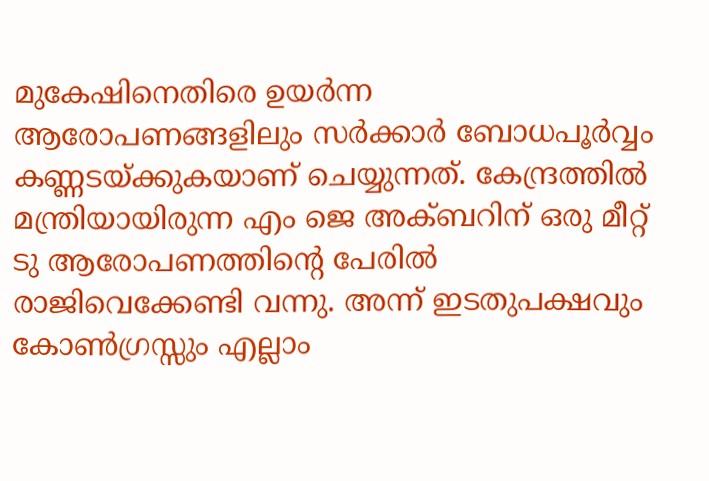മുകേഷിനെതിരെ ഉയർന്ന ആരോപണങ്ങളിലും സർക്കാർ ബോധപൂർവ്വം കണ്ണടയ്ക്കുകയാണ് ചെയ്യുന്നത്. കേന്ദ്രത്തിൽ മന്ത്രിയായിരുന്ന എം ജെ അക്ബറിന് ഒരു മീറ്റ് ടു ആരോപണത്തിന്റെ പേരിൽ രാജിവെക്കേണ്ടി വന്നു. അന്ന് ഇടതുപക്ഷവും കോൺഗ്രസ്സും എല്ലാം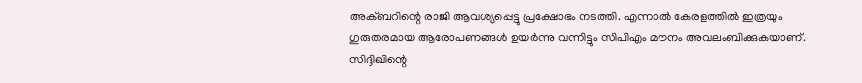അക്ബറിന്റെ രാജി ആവശ്യപ്പെട്ടു പ്രക്ഷോഭം നടത്തി. എന്നാൽ കേരളത്തിൽ ഇത്രയും ഗുരുതരമായ ആരോപണങ്ങൾ ഉയർന്നു വന്നിട്ടും സിപിഎം മൗനം അവലംബിക്കുകയാണ്. സിദ്ദിഖിന്റെ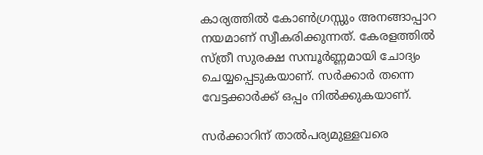കാര്യത്തിൽ കോൺഗ്രസ്സും അനങ്ങാപ്പാറ നയമാണ് സ്വീകരിക്കുന്നത്. കേരളത്തിൽ സ്ത്രീ സുരക്ഷ സമ്പൂർണ്ണമായി ചോദ്യം ചെയ്യപ്പെടുകയാണ്. സർക്കാർ തന്നെ വേട്ടക്കാർക്ക് ഒപ്പം നിൽക്കുകയാണ്.

സർക്കാറിന് താൽപര്യമുള്ളവരെ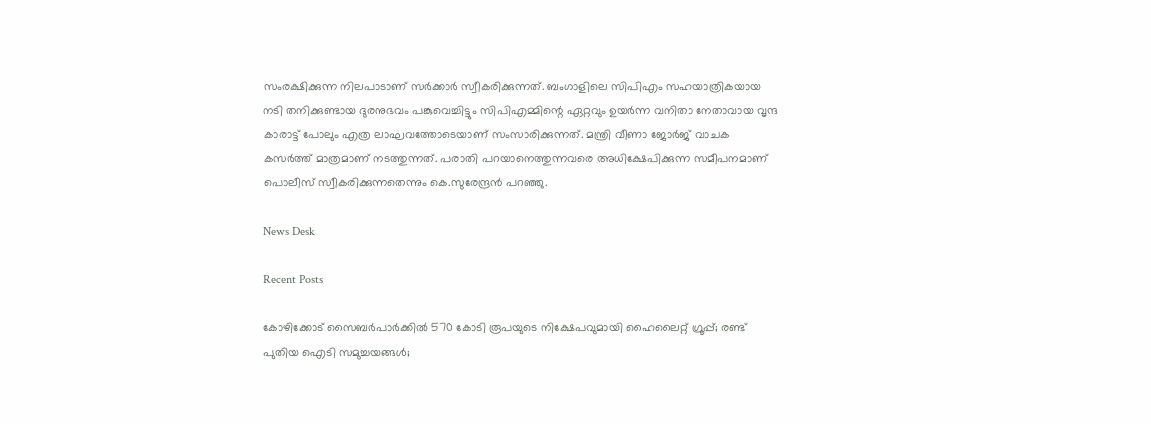സംരക്ഷിക്കുന്ന നിലപാടാണ് സർക്കാർ സ്വീകരിക്കുന്നത്. ബംഗാളിലെ സിപിഎം സഹയാത്രികയായ നടി തനിക്കുണ്ടായ ദുരനുഭവം പങ്കുവെച്ചിട്ടും സിപിഎമ്മിന്റെ ഏറ്റവും ഉയർന്ന വനിതാ നേതാവായ വൃന്ദ കാരാട്ട് പോലും എത്ര ലാഘവത്തോടെയാണ് സംസാരിക്കുന്നത്. മന്ത്രി വീണാ ജോർജ് വാചക കസർത്ത് മാത്രമാണ് നടത്തുന്നത്. പരാതി പറയാനെത്തുന്നവരെ അധിക്ഷേപിക്കുന്ന സമീപനമാണ് പൊലീസ് സ്വീകരിക്കുന്നതെന്നും കെ.സുരേന്ദ്രൻ പറഞ്ഞു.

News Desk

Recent Posts

കോഴിക്കോട് സൈബർപാർക്കിൽ 570 കോടി രൂപയുടെ നിക്ഷേപവുമായി ഹൈലൈറ്റ് ഗ്രൂപ്പ്; രണ്ട് പുതിയ ഐടി സമുച്ചയങ്ങൾ;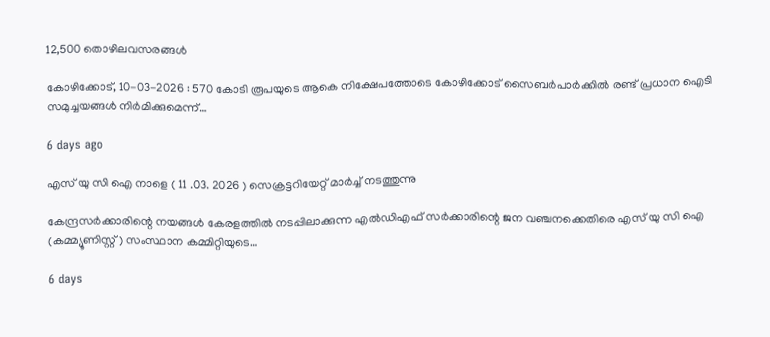12,500 തൊഴിലവസരങ്ങൾ

കോഴിക്കോട്, 10-03-2026 : 570 കോടി രൂപയുടെ ആകെ നിക്ഷേപത്തോടെ കോഴിക്കോട് സൈബർപാർക്കിൽ രണ്ട് പ്രധാന ഐടി സമുച്ചയങ്ങൾ നിർമിക്കുമെന്ന്…

6 days ago

എസ് യു സി ഐ നാളെ ( 11 .03. 2026 ) സെക്രട്ടറിയേറ്റ് മാർച്ച് നടത്തുന്നു

കേന്ദ്രസർക്കാരിന്റെ നയങ്ങൾ കേരളത്തിൽ നടപ്പിലാക്കുന്ന എൽഡിഎഫ് സർക്കാരിന്റെ ജന വഞ്ചനക്കെതിരെ എസ് യു സി ഐ (കമ്മ്യൂണിസ്റ്റ്) സംസ്ഥാന കമ്മിറ്റിയുടെ…

6 days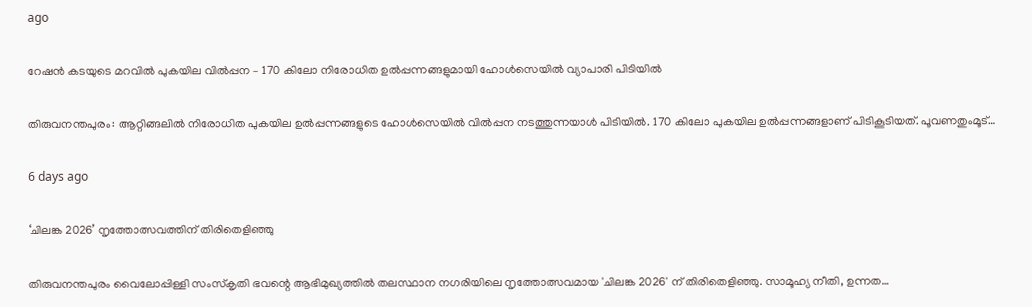ago

റേഷൻ കടയുടെ മറവിൽ പുകയില വിൽപ്പന – 170 കിലോ നിരോധിത ഉൽപ്പന്നങ്ങളുമായി ഹോൾസെയിൽ വ്യാപാരി പിടിയിൽ

തിരുവനന്തപുരം: ആറ്റിങ്ങലിൽ നിരോധിത പുകയില ഉൽപ്പന്നങ്ങളുടെ ഹോൾസെയിൽ വിൽപ്പന നടത്തുന്നയാൾ പിടിയിൽ. 170 കിലോ പുകയില ഉൽപ്പന്നങ്ങളാണ് പിടികൂടിയത്. പൂവണതുംമൂട്…

6 days ago

‘ചിലങ്ക 2026’ നൃത്തോത്സവത്തിന് തിരിതെളിഞ്ഞു

തിരുവനന്തപുരം വൈലോപ്പിള്ളി സംസ്കൃതി ഭവന്റെ ആഭിമുഖ്യത്തില്‍ തലസ്ഥാന നഗരിയിലെ നൃത്തോത്സവമായ 'ചിലങ്ക 2026' ന് തിരിതെളിഞ്ഞു. സാമൂഹ്യ നീതി, ഉന്നത…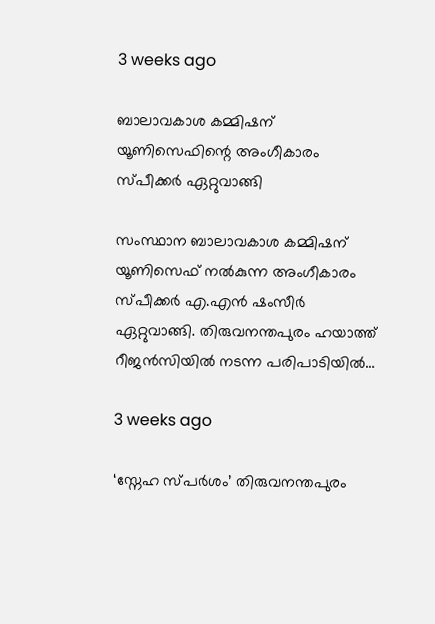3 weeks ago

ബാലാവകാശ കമ്മിഷന് യൂണിസെഫിന്റെ അംഗീകാരം സ്പീക്കർ ഏറ്റുവാങ്ങി

സംസ്ഥാന ബാലാവകാശ കമ്മിഷന് യൂണിസെഫ് നൽകുന്ന അംഗീകാരം സ്പീക്കർ എ.എൻ ഷംസീർ ഏറ്റുവാങ്ങി. തിരുവനന്തപുരം ഹയാത്ത് റീജൻസിയിൽ നടന്ന പരിപാടിയിൽ…

3 weeks ago

‘സ്നേഹ സ്പർശം’ തിരുവനന്തപുരം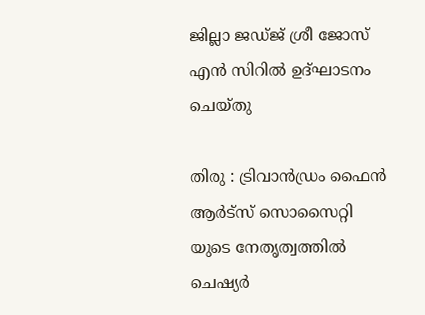ജില്ലാ ജഡ്ജ് ശ്രീ ജോസ് എൻ സിറിൽ ഉദ്ഘാടനം ചെയ്തു

തിരു : ട്രിവാൻഡ്രം ഫൈൻ ആർട്സ് സൊസൈറ്റി യുടെ നേതൃത്വത്തിൽ ചെഷ്യർ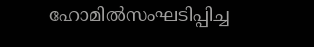ഹോമിൽസംഘടിപ്പിച്ച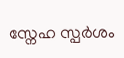സ്നേഹ സ്പർശം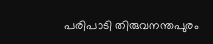പരിപാടി തിരുവനന്തപുരം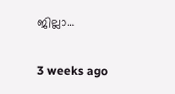ജില്ലാ…

3 weeks ago